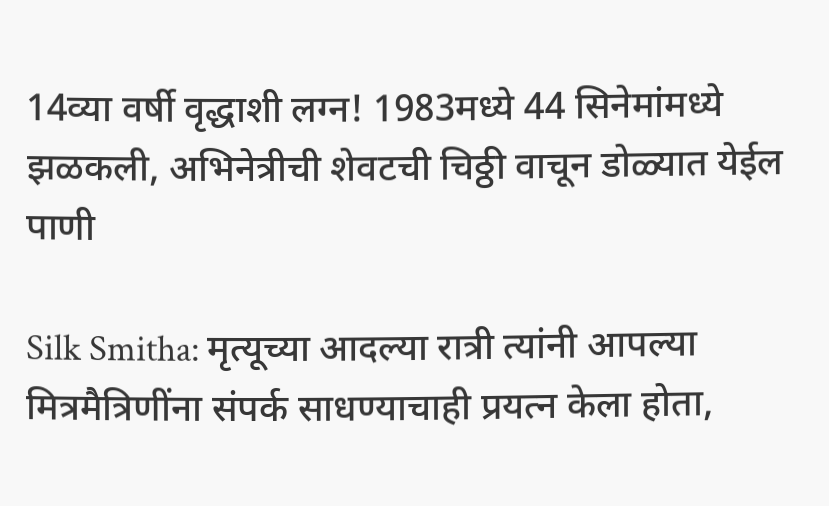14व्या वर्षी वृद्धाशी लग्न! 1983मध्ये 44 सिनेमांमध्ये झळकली, अभिनेत्रीची शेवटची चिठ्ठी वाचून डोळ्यात येईल पाणी

Silk Smitha: मृत्यूच्या आदल्या रात्री त्यांनी आपल्या मित्रमैत्रिणींना संपर्क साधण्याचाही प्रयत्न केला होता,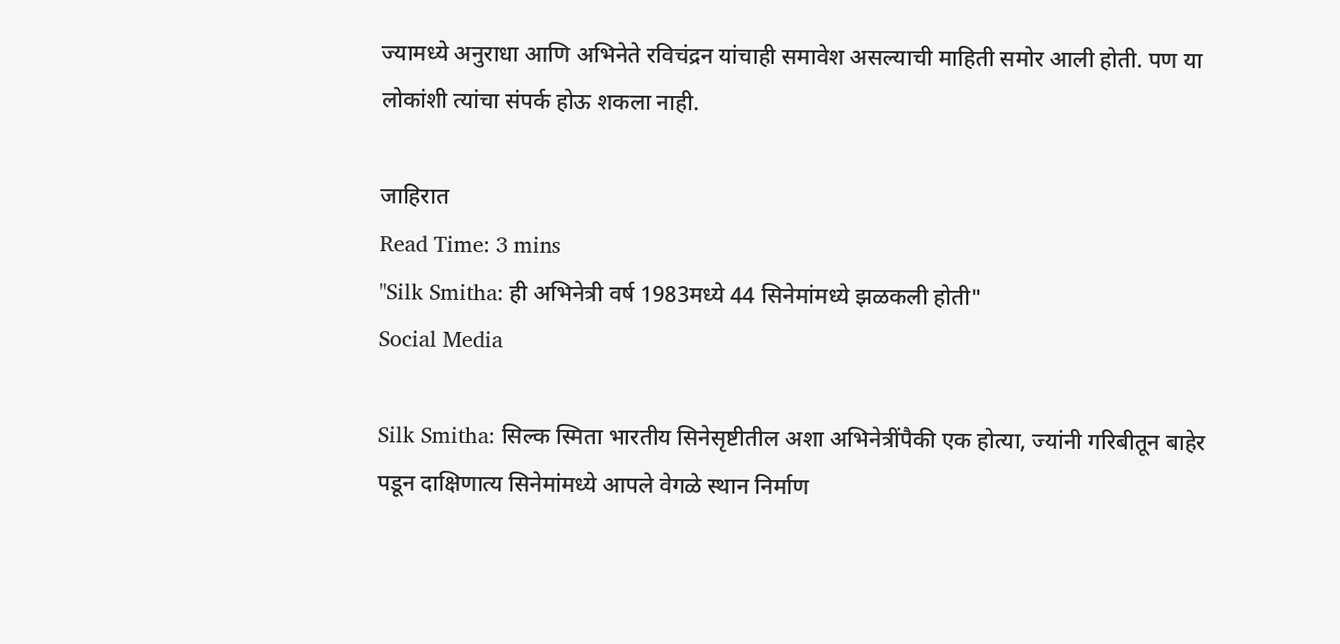ज्यामध्ये अनुराधा आणि अभिनेते रविचंद्रन यांचाही समावेश असल्याची माहिती समोर आली होती. पण या लोकांशी त्यांचा संपर्क होऊ शकला नाही.

जाहिरात
Read Time: 3 mins
"Silk Smitha: ही अभिनेत्री वर्ष 1983मध्ये 44 सिनेमांमध्ये झळकली होती"
Social Media

Silk Smitha: सिल्क स्मिता भारतीय सिनेसृष्टीतील अशा अभिनेत्रींपैकी एक होत्या, ज्यांनी गरिबीतून बाहेर पडून दाक्षिणात्य सिनेमांमध्ये आपले वेगळे स्थान निर्माण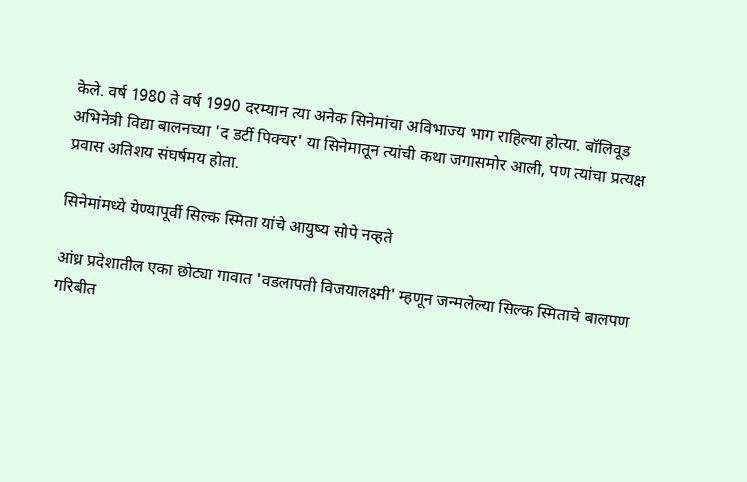केले. वर्ष 1980 ते वर्ष 1990 दरम्यान त्या अनेक सिनेमांचा अविभाज्य भाग राहिल्या होत्या. बॉलिवूड अभिनेत्री विद्या बालनच्या 'द डर्टी पिक्चर' या सिनेमातून त्यांची कथा जगासमोर आली, पण त्यांचा प्रत्यक्ष प्रवास अतिशय संघर्षमय होता.

सिनेमांमध्ये येण्यापूर्वी सिल्क स्मिता यांचे आयुष्य सोपे नव्हते

आंध्र प्रदेशातील एका छोट्या गावात 'वडलापती विजयालक्ष्मी' म्हणून जन्मलेल्या सिल्क स्मिताचे बालपण गरिबीत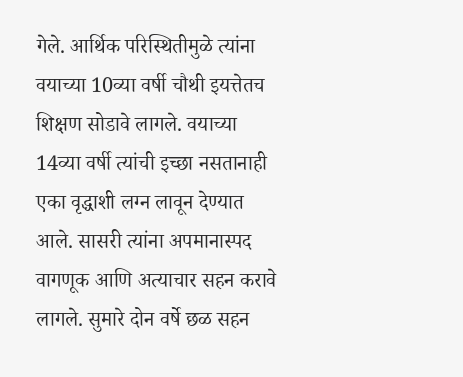गेले. आर्थिक परिस्थितीमुळे त्यांना वयाच्या 10व्या वर्षी चौथी इयत्तेतच शिक्षण सोडावे लागले. वयाच्या 14व्या वर्षी त्यांची इच्छा नसतानाही एका वृद्धाशी लग्न लावून देण्यात आले. सासरी त्यांना अपमानास्पद वागणूक आणि अत्याचार सहन करावे लागले. सुमारे दोन वर्षे छळ सहन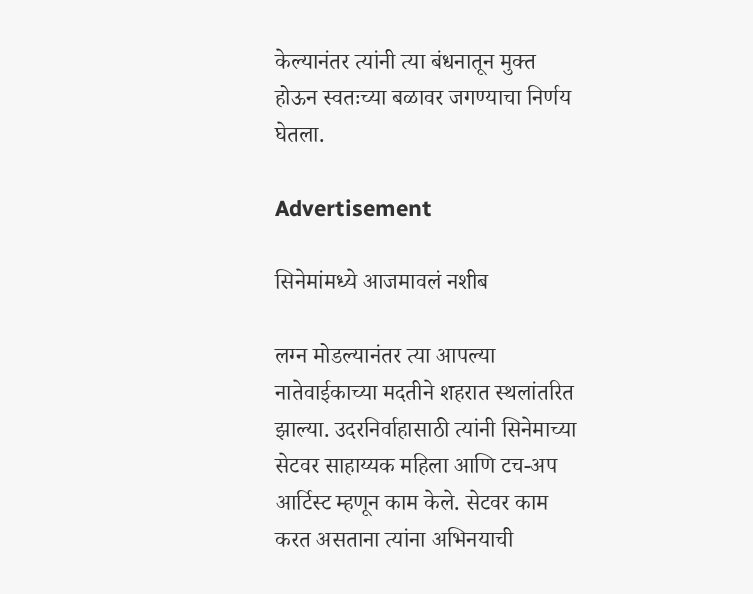केल्यानंतर त्यांनी त्या बंधनातून मुक्त होऊन स्वतःच्या बळावर जगण्याचा निर्णय घेतला.

Advertisement

सिनेमांमध्ये आजमावलं नशीब

लग्न मोडल्यानंतर त्या आपल्या नातेवाईकाच्या मदतीने शहरात स्थलांतरित झाल्या. उदरनिर्वाहासाठी त्यांनी सिनेमाच्या सेटवर साहाय्यक महिला आणि टच-अप आर्टिस्ट म्हणून काम केले. सेटवर काम करत असताना त्यांना अभिनयाची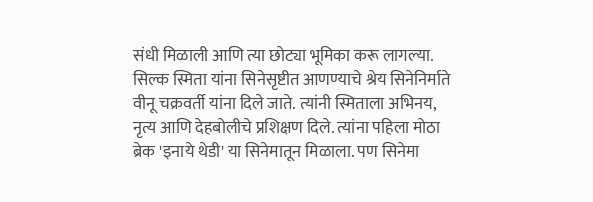संधी मिळाली आणि त्या छोट्या भूमिका करू लागल्या. सिल्क स्मिता यांना सिनेसृष्टीत आणण्याचे श्रेय सिनेनिर्माते वीनू चक्रवर्ती यांना दिले जाते. त्यांनी स्मिताला अभिनय, नृत्य आणि देहबोलीचे प्रशिक्षण दिले. त्यांना पहिला मोठा ब्रेक 'इनाये थेडी' या सिनेमातून मिळाला. पण सिनेमा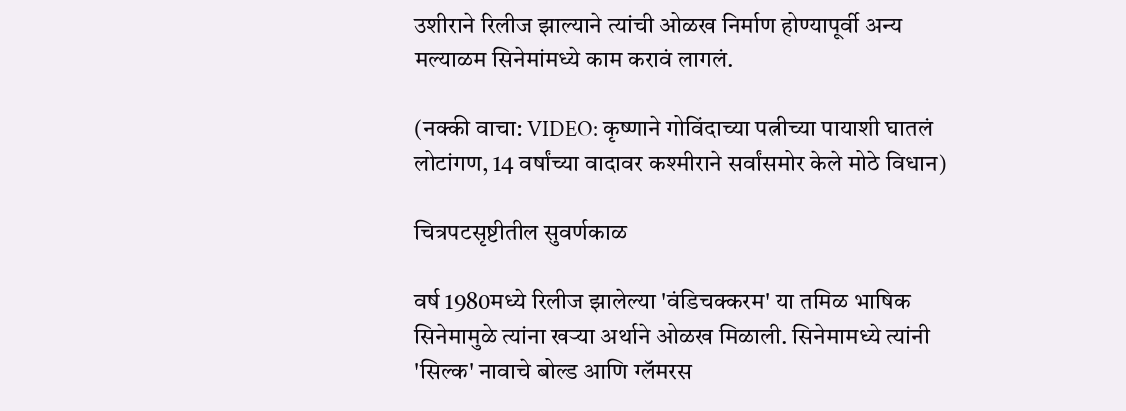उशीराने रिलीज झाल्याने त्यांची ओळख निर्माण होण्यापूर्वी अन्य मल्याळम सिनेमांमध्ये काम करावं लागलं.

(नक्की वाचा: VIDEO: कृष्णाने गोविंदाच्या पत्नीच्या पायाशी घातलं लोटांगण, 14 वर्षांच्या वादावर कश्मीराने सर्वांसमोर केले मोठे विधान)

चित्रपटसृष्टीतील सुवर्णकाळ

वर्ष 1980मध्ये रिलीज झालेल्या 'वंडिचक्करम' या तमिळ भाषिक सिनेमामुळे त्यांना खऱ्या अर्थाने ओळख मिळाली. सिनेमामध्ये त्यांनी 'सिल्क' नावाचे बोल्ड आणि ग्लॅमरस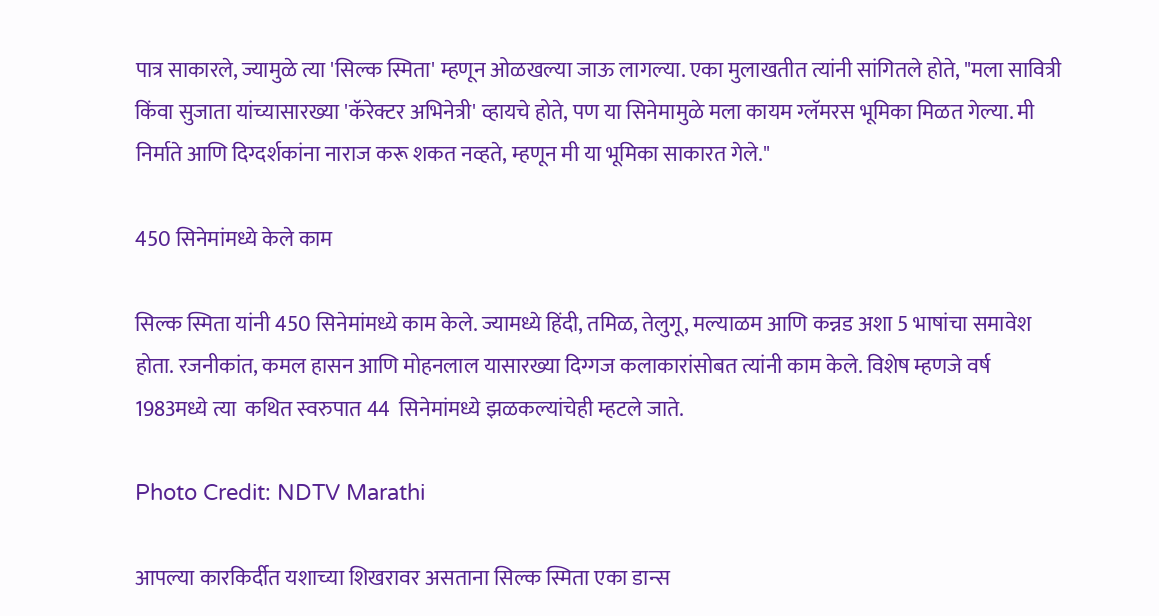पात्र साकारले, ज्यामुळे त्या 'सिल्क स्मिता' म्हणून ओळखल्या जाऊ लागल्या. एका मुलाखतीत त्यांनी सांगितले होते, "मला सावित्री किंवा सुजाता यांच्यासारख्या 'कॅरेक्टर अभिनेत्री' व्हायचे होते, पण या सिनेमामुळे मला कायम ग्लॅमरस भूमिका मिळत गेल्या. मी निर्माते आणि दिग्दर्शकांना नाराज करू शकत नव्हते, म्हणून मी या भूमिका साकारत गेले."

450 सिनेमांमध्ये केले काम

सिल्क स्मिता यांनी 450 सिनेमांमध्ये काम केले. ज्यामध्ये हिंदी, तमिळ, तेलुगू, मल्याळम आणि कन्नड अशा 5 भाषांचा समावेश होता. रजनीकांत, कमल हासन आणि मोहनलाल यासारख्या दिग्गज कलाकारांसोबत त्यांनी काम केले. विशेष म्हणजे वर्ष 1983मध्ये त्या  कथित स्वरुपात 44  सिनेमांमध्ये झळकल्यांचेही म्हटले जाते.

Photo Credit: NDTV Marathi

आपल्या कारकिर्दीत यशाच्या शिखरावर असताना सिल्क स्मिता एका डान्स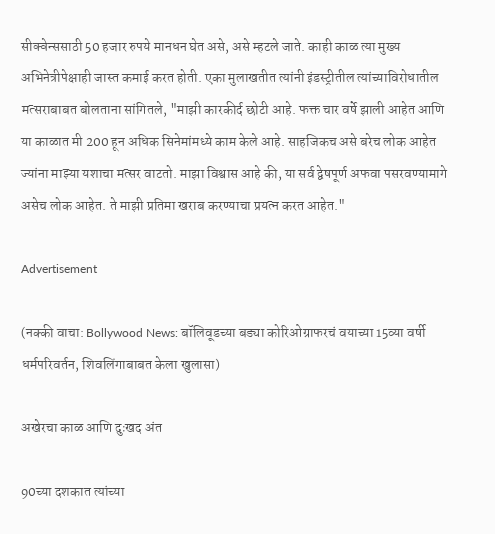सीक्वेन्ससाठी 50 हजार रुपये मानधन घेत असे, असे म्हटले जाते. काही काळ त्या मुख्य अभिनेत्रीपेक्षाही जास्त कमाई करत होती. एका मुलाखतीत त्यांनी इंडस्ट्रीतील त्यांच्याविरोधातील मत्सराबाबत बोलताना सांगितले, "माझी कारकीर्द छोटी आहे. फक्त चार वर्षे झाली आहेत आणि या काळात मी 200 हून अधिक सिनेमांमध्ये काम केले आहे. साहजिकच असे बरेच लोक आहेत ज्यांना माझ्या यशाचा मत्सर वाटतो. माझा विश्वास आहे की, या सर्व द्वेषपूर्ण अफवा पसरवण्यामागे असेच लोक आहेत. ते माझी प्रतिमा खराब करण्याचा प्रयत्न करत आहेत."

Advertisement

(नक्की वाचा: Bollywood News: बॉलिवूडच्या बड्या कोरिओग्राफरचं वयाच्या 15व्या वर्षी धर्मपरिवर्तन, शिवलिंगाबाबत केला खुलासा)

अखेरचा काळ आणि दुःखद अंत

90च्या दशकात त्यांच्या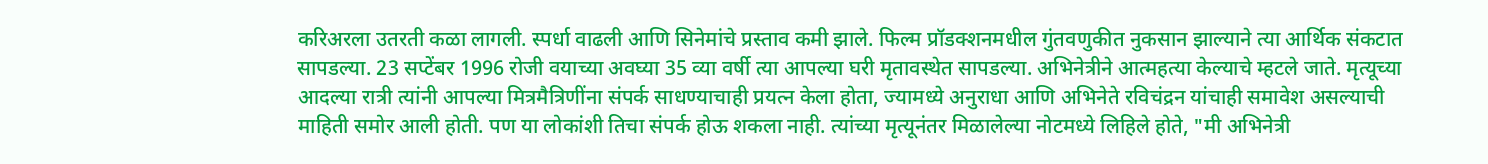करिअरला उतरती कळा लागली. स्पर्धा वाढली आणि सिनेमांचे प्रस्ताव कमी झाले. फिल्म प्रॉडक्शनमधील गुंतवणुकीत नुकसान झाल्याने त्या आर्थिक संकटात सापडल्या. 23 सप्टेंबर 1996 रोजी वयाच्या अवघ्या 35 व्या वर्षी त्या आपल्या घरी मृतावस्थेत सापडल्या. अभिनेत्रीने आत्महत्या केल्याचे म्हटले जाते. मृत्यूच्या आदल्या रात्री त्यांनी आपल्या मित्रमैत्रिणींना संपर्क साधण्याचाही प्रयत्न केला होता, ज्यामध्ये अनुराधा आणि अभिनेते रविचंद्रन यांचाही समावेश असल्याची माहिती समोर आली होती. पण या लोकांशी तिचा संपर्क होऊ शकला नाही. त्यांच्या मृत्यूनंतर मिळालेल्या नोटमध्ये लिहिले होते, "मी अभिनेत्री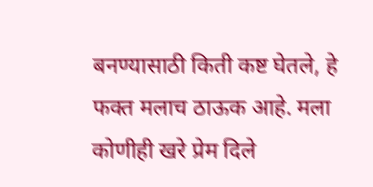बनण्यासाठी किती कष्ट घेतले, हे फक्त मलाच ठाऊक आहे. मला कोणीही खरे प्रेम दिले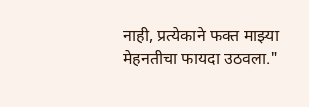नाही, प्रत्येकाने फक्त माझ्या मेहनतीचा फायदा उठवला."